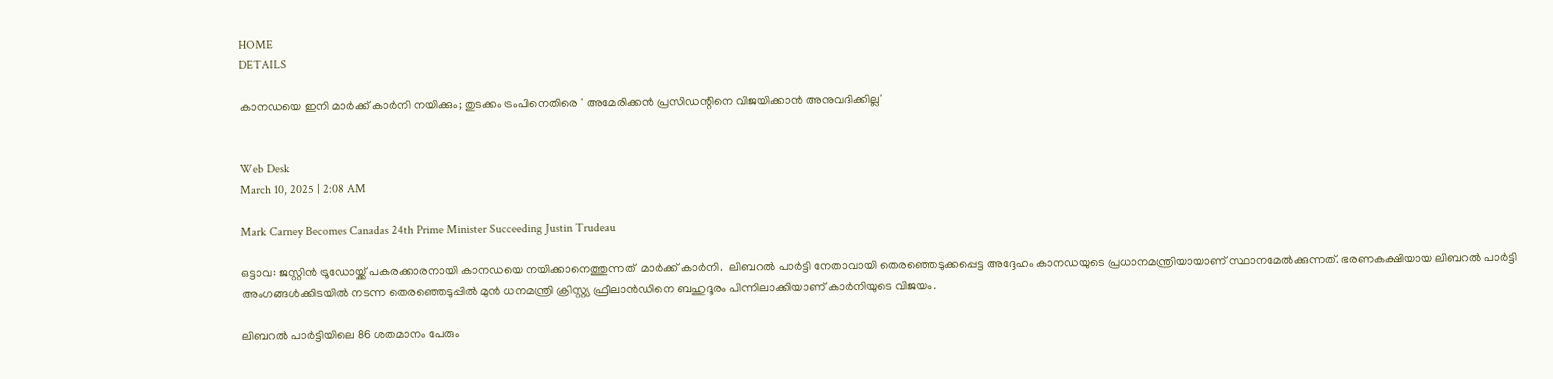HOME
DETAILS

കാനഡയെ ഇനി മാര്‍ക്ക് കാര്‍നി നയിക്കും; തുടക്കം ട്രംപിനെതിരെ ' അമേരിക്കന്‍ പ്രസിഡന്റിനെ വിജയിക്കാന്‍ അനുവദിക്കില്ല'


Web Desk
March 10, 2025 | 2:08 AM

Mark Carney Becomes Canadas 24th Prime Minister Succeeding Justin Trudeau

ഒട്ടാവ: ജസ്റ്റിന്‍ ട്രൂഡോയ്ക്ക് പകരക്കാരനായി കാനഡയെ നയിക്കാനെത്തുന്നത്  മാര്‍ക്ക് കാര്‍നി.  ലിബറല്‍ പാര്‍ട്ടി നേതാവായി തെരഞ്ഞെടുക്കപ്പെട്ട അദ്ദേഹം കാനഡയുടെ പ്രധാനമന്ത്രിയായാണ് സ്ഥാനമേല്‍ക്കുന്നത്. ഭരണകക്ഷിയായ ലിബറല്‍ പാര്‍ട്ടി അംഗങ്ങള്‍ക്കിടയില്‍ നടന്ന തെരഞ്ഞെടുപ്പില്‍ മുന്‍ ധനമന്ത്രി ക്രിസ്റ്റ്യ ഫ്രീലാന്‍ഡിനെ ബഹുദൂരം പിന്നിലാക്കിയാണ് കാര്‍നിയുടെ വിജയം.

ലിബറല്‍ പാര്‍ട്ടിയിലെ 86 ശതമാനം പേരും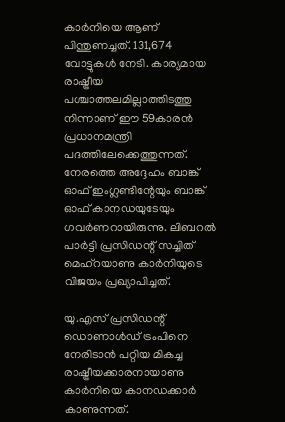കാര്‍നിയെ ആണ് പിന്തുണച്ചത്. 131,674 വോട്ടുകള്‍ നേടി. കാര്യമായ രാഷ്ട്രീയ പശ്ചാത്തലമില്ലാത്തിടത്തു നിന്നാണ് ഈ 59കാരന്‍ പ്രധാനമന്ത്രി പദത്തിലേക്കെത്തുന്നത്. നേരത്തെ അദ്ദേഹം ബാങ്ക് ഓഫ് ഇംഗ്ലണ്ടിന്റേയും ബാങ്ക് ഓഫ് കാനഡയുടേയും ഗവര്‍ണറായിരുന്നു. ലിബറല്‍ പാര്‍ട്ടി പ്രസിഡന്റ് സച്ചിത് മെഹ്‌റയാണു കാര്‍നിയുടെ വിജയം പ്രഖ്യാപിച്ചത്.

യു.എസ് പ്രസിഡന്റ് ഡൊണാള്‍ഡ് ട്രംപിനെ നേരിടാന്‍ പറ്റിയ മികച്ച രാഷ്ട്രീയക്കാരനായാണു കാര്‍നിയെ കാനഡക്കാര്‍ കാണുന്നത്.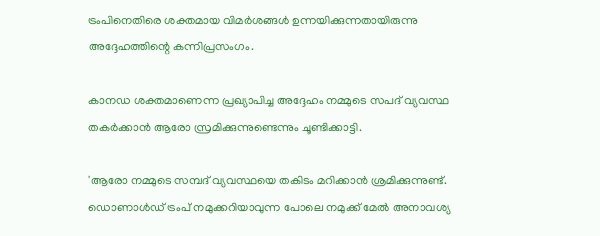ട്രംപിനെതിരെ ശക്തമായ വിമര്‍ശങ്ങള്‍ ഉന്നയിക്കുന്നതായിരുന്നു അദ്ദേഹത്തിന്റെ കന്നിപ്രസംഗം.

കാനഡ ശക്തമാണെന്ന പ്രഖ്യാപിച്ച അദ്ദേഹം നമ്മുടെ സപദ് വ്യവസ്ഥ തകര്‍ക്കാന്‍ ആരോ സ്രമിക്കുന്നുണ്ടെന്നും ചൂണ്ടിക്കാട്ടി.

'ആരോ നമ്മുടെ സമ്പദ് വ്യവസ്ഥയെ തകിടം മറിക്കാന്‍ ശ്രമിക്കുന്നുണ്ട്. ഡൊണാള്‍ഡ് ട്രംപ് നമുക്കറിയാവുന്ന പോലെ നമുക്ക് മേല്‍ അനാവശ്യ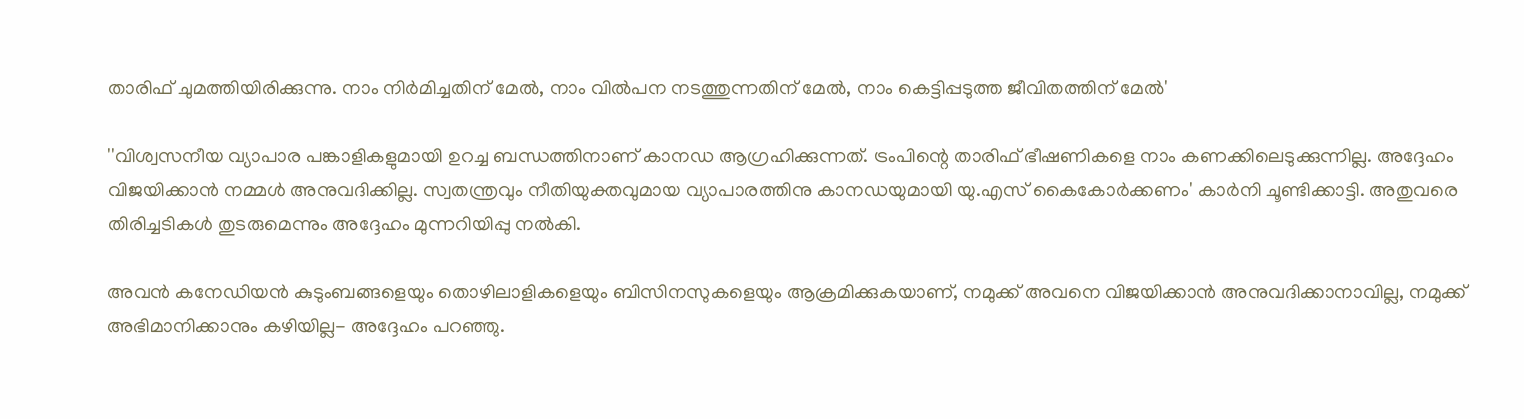താരിഫ് ചുമത്തിയിരിക്കുന്നു. നാം നിര്‍മിച്ചതിന് മേല്‍, നാം വില്‍പന നടത്തുന്നതിന് മേല്‍, നാം കെട്ടിപ്പടുത്ത ജീവിതത്തിന് മേല്‍'

''വിശ്വസനീയ വ്യാപാര പങ്കാളികളുമായി ഉറച്ച ബന്ധത്തിനാണ് കാനഡ ആഗ്രഹിക്കുന്നത്. ട്രംപിന്റെ താരിഫ് ഭീഷണികളെ നാം കണക്കിലെടുക്കുന്നില്ല. അദ്ദേഹം വിജയിക്കാന്‍ നമ്മള്‍ അനുവദിക്കില്ല. സ്വതന്ത്രവും നീതിയുക്തവുമായ വ്യാപാരത്തിനു കാനഡയുമായി യു.എസ് കൈകോര്‍ക്കണം' കാര്‍നി ചൂണ്ടിക്കാട്ടി. അതുവരെ തിരിച്ചടികള്‍ തുടരുമെന്നും അദ്ദേഹം മുന്നറിയിപ്പു നല്‍കി.

അവന്‍ കനേഡിയന്‍ കുടുംബങ്ങളെയും തൊഴിലാളികളെയും ബിസിനസുകളെയും ആക്രമിക്കുകയാണ്, നമുക്ക് അവനെ വിജയിക്കാന്‍ അനുവദിക്കാനാവില്ല, നമുക്ക് അഭിമാനിക്കാനും കഴിയില്ല- അദ്ദേഹം പറഞ്ഞു.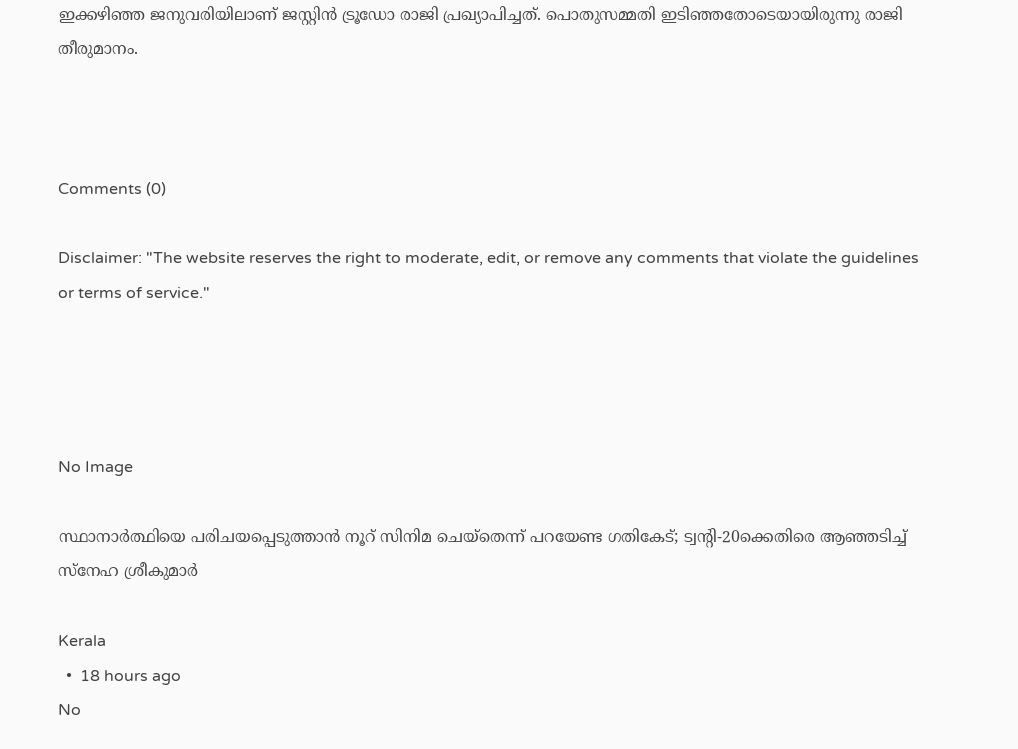ഇക്കഴിഞ്ഞ ജനുവരിയിലാണ് ജസ്റ്റിന്‍ ട്രൂഡോ രാജി പ്രഖ്യാപിച്ചത്. പൊതുസമ്മതി ഇടിഞ്ഞതോടെയായിരുന്നു രാജി തീരുമാനം.



Comments (0)

Disclaimer: "The website reserves the right to moderate, edit, or remove any comments that violate the guidelines or terms of service."




No Image

സ്ഥാനാർത്ഥിയെ പരിചയപ്പെടുത്താൻ നൂറ് സിനിമ ചെയ്തെന്ന് പറയേണ്ട ഗതികേട്; ട്വന്റി-20ക്കെതിരെ ആഞ്ഞടിച്ച് സ്നേഹ ശ്രീകുമാർ

Kerala
  •  18 hours ago
No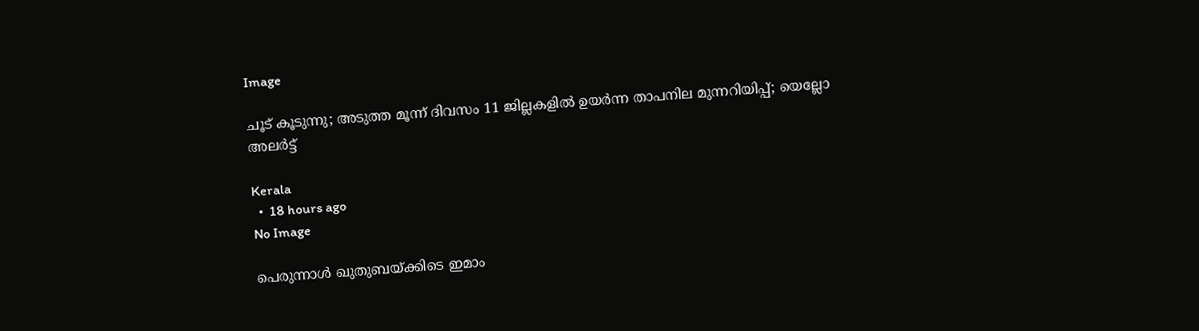Image

ചൂട് കൂടുന്നു; അടുത്ത മൂന്ന് ദിവസം 11 ജില്ലകളില്‍ ഉയര്‍ന്ന താപനില മുന്നറിയിപ്പ്; യെല്ലോ അലര്‍ട്ട്

Kerala
  •  18 hours ago
No Image

പെരുന്നാള്‍ ഖുതുബയ്ക്കിടെ ഇമാം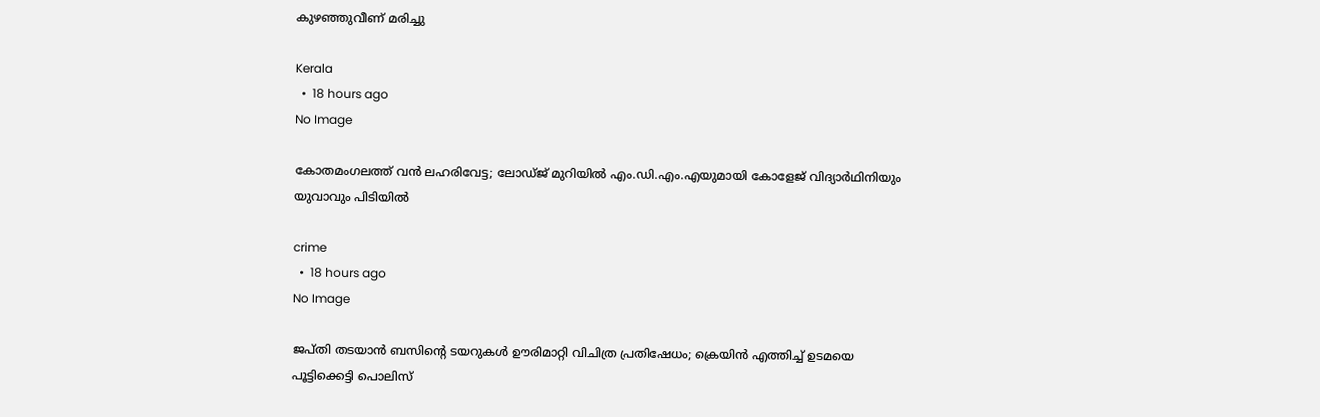കുഴഞ്ഞുവീണ് മരിച്ചു

Kerala
  •  18 hours ago
No Image

കോതമംഗലത്ത് വൻ ലഹരിവേട്ട; ലോഡ്ജ് മുറിയിൽ എം.ഡി.എം.എയുമായി കോളേജ് വിദ്യാർഥിനിയും യുവാവും പിടിയിൽ

crime
  •  18 hours ago
No Image

ജപ്തി തടയാൻ ബസിന്റെ ടയറുകൾ ഊരിമാറ്റി വിചിത്ര പ്രതിഷേധം; ക്രെയിൻ എത്തിച്ച് ഉടമയെ പൂട്ടിക്കെട്ടി പൊലിസ്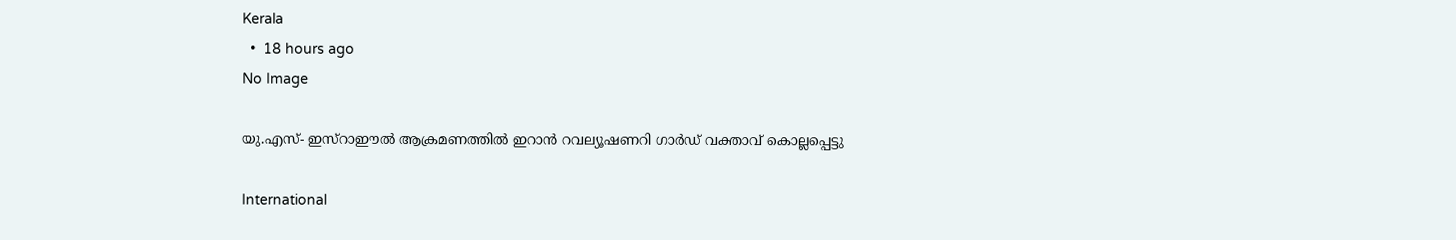Kerala
  •  18 hours ago
No Image

യു.എസ്- ഇസ്‌റാഈല്‍ ആക്രമണത്തില്‍ ഇറാന്‍ റവല്യൂഷണറി ഗാര്‍ഡ് വക്താവ് കൊല്ലപ്പെട്ടു

International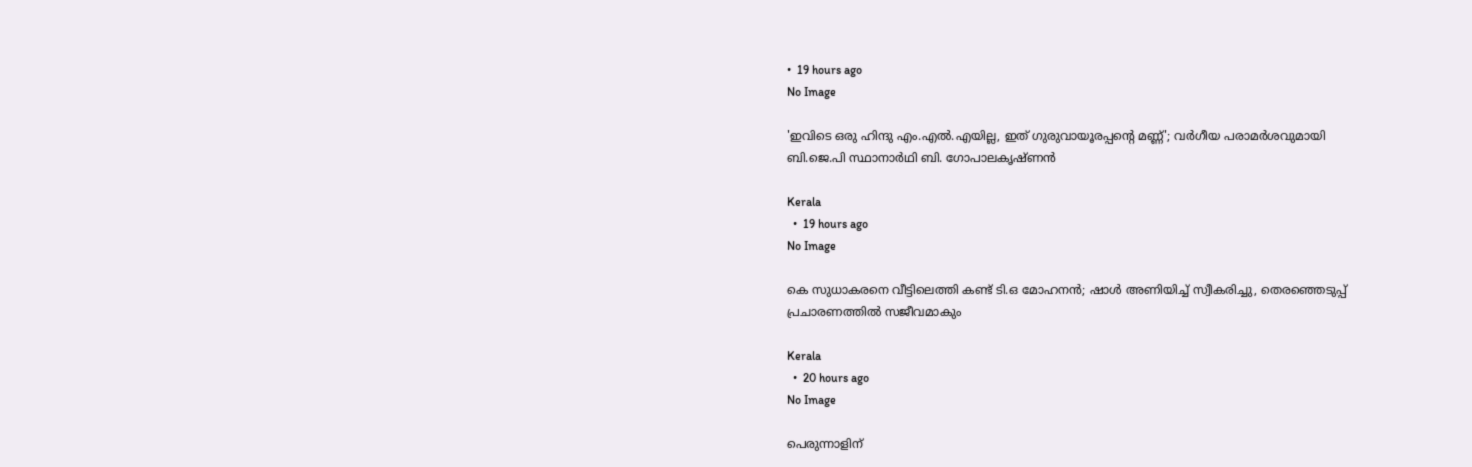•  19 hours ago
No Image

'ഇവിടെ ഒരു ഹിന്ദു എം.എല്‍.എയില്ല, ഇത് ഗുരുവായൂരപ്പന്റെ മണ്ണ്'; വര്‍ഗീയ പരാമര്‍ശവുമായി ബി.ജെ.പി സ്ഥാനാര്‍ഥി ബി. ഗോപാലകൃഷ്ണന്‍

Kerala
  •  19 hours ago
No Image

കെ സുധാകരനെ വീട്ടിലെത്തി കണ്ട് ടി.ഒ മോഹനന്‍; ഷാള്‍ അണിയിച്ച് സ്വീകരിച്ചു, തെരഞ്ഞെടുപ്പ് പ്രചാരണത്തില്‍ സജീവമാകും

Kerala
  •  20 hours ago
No Image

പെരുന്നാളിന്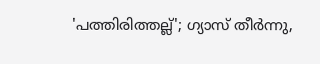'പത്തിരിത്തല്ല്'; ഗ്യാസ് തീര്‍ന്നു,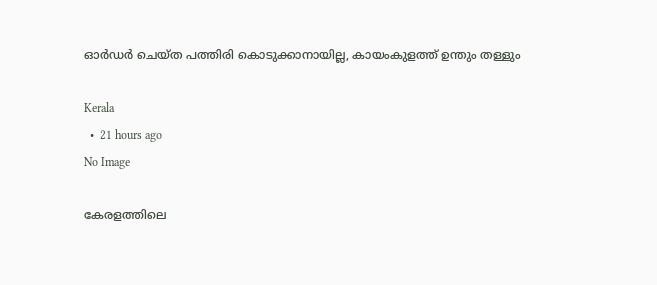ഓര്‍ഡര്‍ ചെയ്ത പത്തിരി കൊടുക്കാനായില്ല, കായംകുളത്ത് ഉന്തും തള്ളും

Kerala
  •  21 hours ago
No Image

കേരളത്തിലെ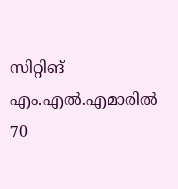സിറ്റിങ് എം.എല്‍.എമാരില്‍ 70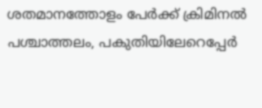ശതമാനത്തോളം പേര്‍ക്ക് ക്രിമിനല്‍ പശ്ചാത്തലം, പകുതിയിലേറെപ്പേര്‍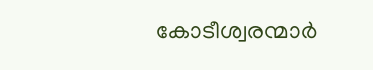കോടീശ്വരന്മാര്‍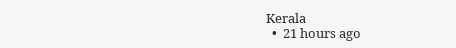Kerala
  •  21 hours ago